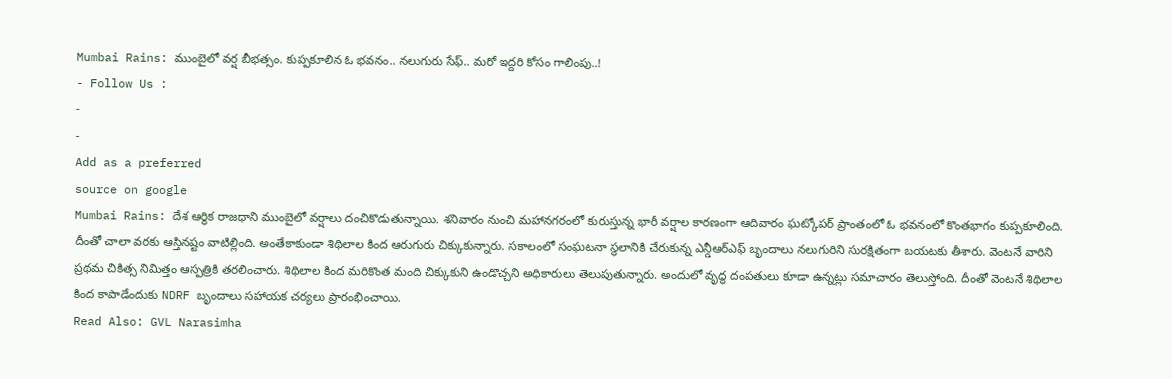Mumbai Rains: ముంబైలో వర్ష బీభత్సం. కుప్పకూలిన ఓ భవనం.. నలుగురు సేఫ్.. మరో ఇద్దరి కోసం గాలింపు..!
- Follow Us :
-
-
Add as a preferred
source on google
Mumbai Rains: దేశ ఆర్థిక రాజధాని ముంబైలో వర్షాలు దంచికొడుతున్నాయి. శనివారం నుంచి మహానగరంలో కురుస్తున్న భారీ వర్షాల కారణంగా ఆదివారం ఘట్కోపర్ ప్రాంతంలో ఓ భవనంలో కొంతభాగం కుప్పకూలింది. దీంతో చాలా వరకు ఆస్తినష్టం వాటిల్లింది. అంతేకాకుండా శిథిలాల కింద ఆరుగురు చిక్కుకున్నారు. సకాలంలో సంఘటనా స్థలానికి చేరుకున్న ఎన్డీఆర్ఎఫ్ బృందాలు నలుగురిని సురక్షితంగా బయటకు తీశారు. వెంటనే వారిని ప్రథమ చికిత్స నిమిత్తం ఆస్పత్రికి తరలించారు. శిథిలాల కింద మరికొంత మంది చిక్కుకుని ఉండొచ్చని అధికారులు తెలుపుతున్నారు. అందులో వృద్ధ దంపతులు కూడా ఉన్నట్లు సమాచారం తెలుస్తోంది. దీంతో వెంటనే శిథిలాల కింద కాపాడేందుకు NDRF బృందాలు సహాయక చర్యలు ప్రారంభించాయి.
Read Also: GVL Narasimha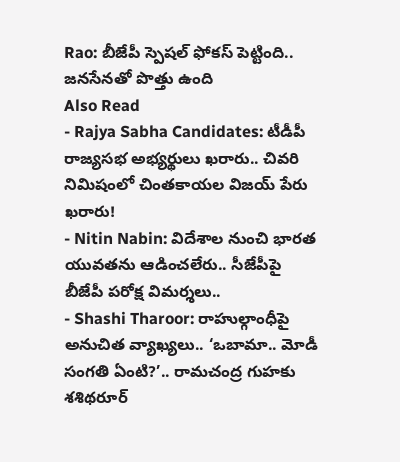Rao: బీజేపీ స్పెషల్ ఫోకస్ పెట్టింది.. జనసేనతో పొత్తు ఉంది
Also Read
- Rajya Sabha Candidates: టీడీపీ రాజ్యసభ అభ్యర్థులు ఖరారు.. చివరి నిమిషంలో చింతకాయల విజయ్ పేరు ఖరారు!
- Nitin Nabin: విదేశాల నుంచి భారత యువతను ఆడించలేరు.. సీజేపీపై బీజేపీ పరోక్ష విమర్శలు..
- Shashi Tharoor: రాహుల్గాంధీపై అనుచిత వ్యాఖ్యలు.. ‘ఒబామా.. మోడీ సంగతి ఏంటి?’.. రామచంద్ర గుహకు శశిథరూర్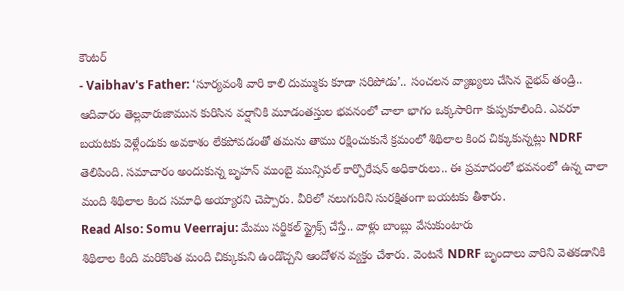కౌంటర్
- Vaibhav's Father: ‘సూర్యవంశీ వారి కాలి దుమ్ముకు కూడా సరిపోడు’.. సంచలన వ్యాఖ్యలు చేసిన వైభవ్ తండ్రి..
ఆదివారం తెల్లవారుజామున కురిసిన వర్షానికి మూడంతస్తుల భవనంలో చాలా భాగం ఒక్కసారిగా కుప్పకూలింది. ఎవరూ బయటకు వెళ్లేందుకు అవకాశం లేకపోవడంతో తమను తాము రక్షించుకునే క్రమంలో శిథిలాల కింద చిక్కుకున్నట్లు NDRF తెలిపింది. సమాచారం అందుకున్న బృహన్ ముంబై మున్సిపల్ కార్పొరేషన్ అధికారులు.. ఈ ప్రమాదంలో భవనంలో ఉన్న చాలా మంది శిథిలాల కింద సమాధి అయ్యారని చెప్పారు. వీరిలో నలుగురిని సురక్షితంగా బయటకు తీశారు.
Read Also: Somu Veerraju: మేము సర్జికల్ స్ట్రైక్స్ చేస్తే.. వాళ్లు బాంబ్లు వేసుకుంటారు
శిథిలాల కింది మరికొంత మంది చిక్కుకుని ఉండొచ్చని ఆందోళన వ్యక్తం చేశారు. వెంటనే NDRF బృందాలు వారిని వెతకడానికి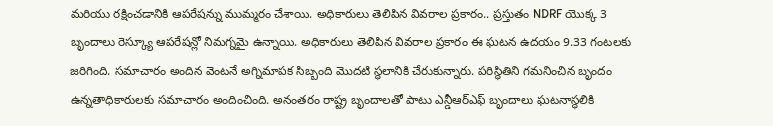మరియు రక్షించడానికి ఆపరేషన్ను ముమ్మరం చేశాయి. అధికారులు తెలిపిన వివరాల ప్రకారం.. ప్రస్తుతం NDRF యొక్క 3 బృందాలు రెస్క్యూ ఆపరేషన్లో నిమగ్నమై ఉన్నాయి. అధికారులు తెలిపిన వివరాల ప్రకారం ఈ ఘటన ఉదయం 9.33 గంటలకు జరిగింది. సమాచారం అందిన వెంటనే అగ్నిమాపక సిబ్బంది మొదటి స్ధలానికి చేరుకున్నారు. పరిస్థితిని గమనించిన బృందం ఉన్నతాధికారులకు సమాచారం అందించింది. అనంతరం రాష్ట్ర బృందాలతో పాటు ఎన్డీఆర్ఎఫ్ బృందాలు ఘటనాస్థలికి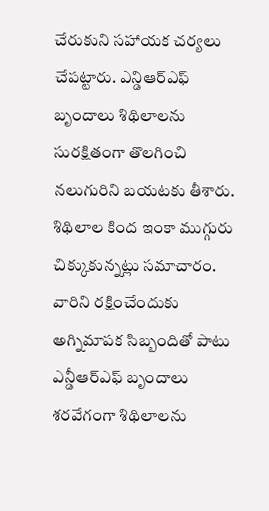చేరుకుని సహాయక చర్యలు చేపట్టారు. ఎన్డిఆర్ఎఫ్ బృందాలు శిథిలాలను సురక్షితంగా తొలగించి నలుగురిని బయటకు తీశారు. శిథిలాల కింద ఇంకా ముగ్గురు చిక్కుకున్నట్లు సమాచారం. వారిని రక్షించేందుకు అగ్నిమాపక సిబ్బందితో పాటు ఎన్డీఆర్ఎఫ్ బృందాలు శరవేగంగా శిథిలాలను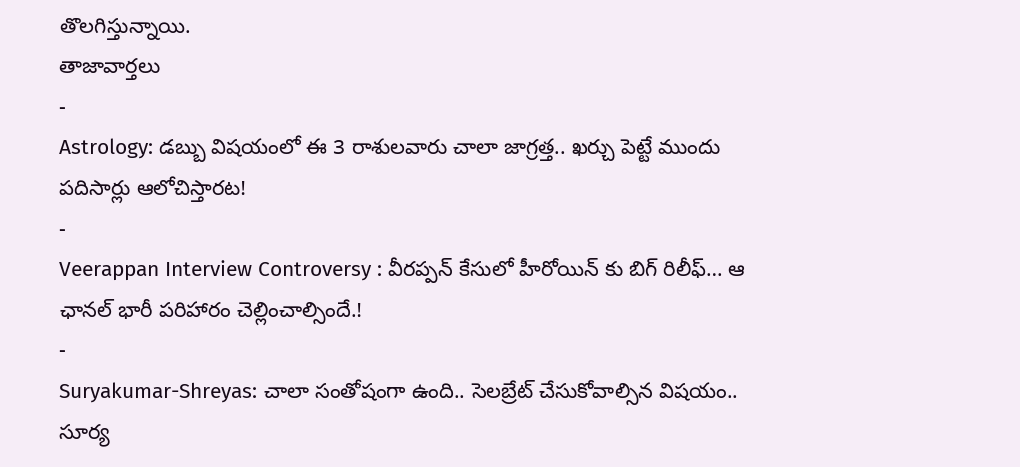తొలగిస్తున్నాయి.
తాజావార్తలు
-
Astrology: డబ్బు విషయంలో ఈ 3 రాశులవారు చాలా జాగ్రత్త.. ఖర్చు పెట్టే ముందు పదిసార్లు ఆలోచిస్తారట!
-
Veerappan Interview Controversy : వీరప్పన్ కేసులో హీరోయిన్ కు బిగ్ రిలీఫ్… ఆ ఛానల్ భారీ పరిహారం చెల్లించాల్సిందే.!
-
Suryakumar-Shreyas: చాలా సంతోషంగా ఉంది.. సెలబ్రేట్ చేసుకోవాల్సిన విషయం.. సూర్య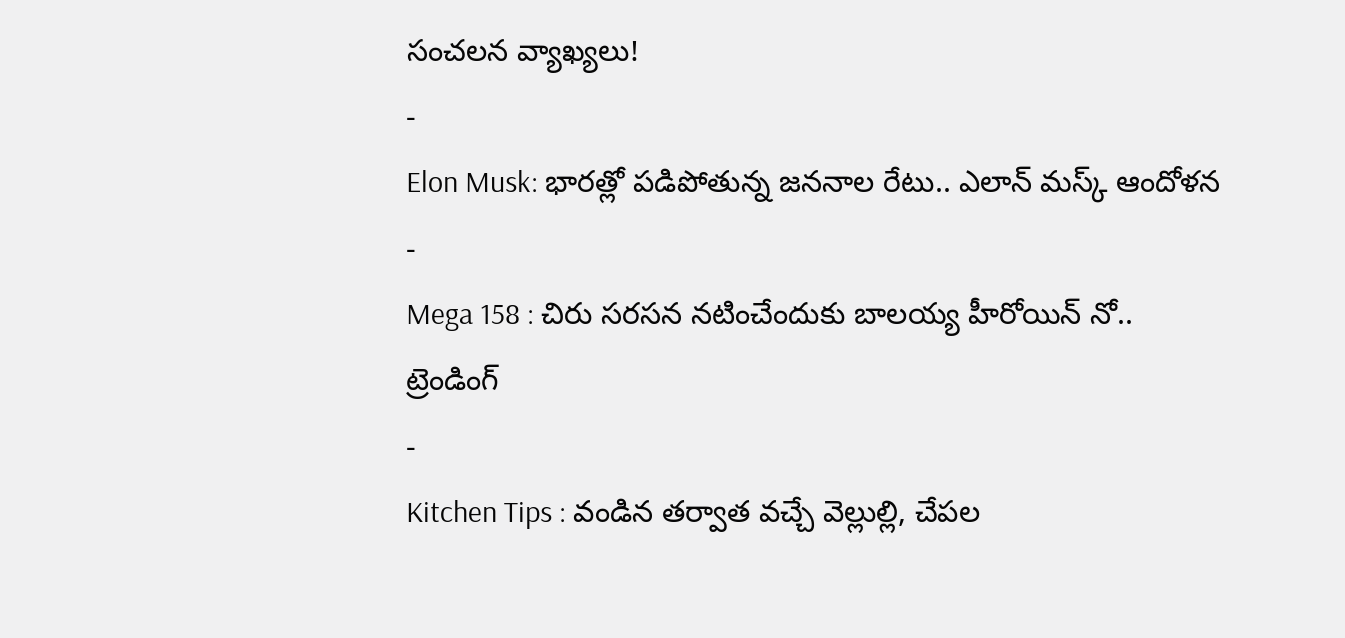సంచలన వ్యాఖ్యలు!
-
Elon Musk: భారత్లో పడిపోతున్న జననాల రేటు.. ఎలాన్ మస్క్ ఆందోళన
-
Mega 158 : చిరు సరసన నటించేందుకు బాలయ్య హీరోయిన్ నో..
ట్రెండింగ్
-
Kitchen Tips : వండిన తర్వాత వచ్చే వెల్లుల్లి, చేపల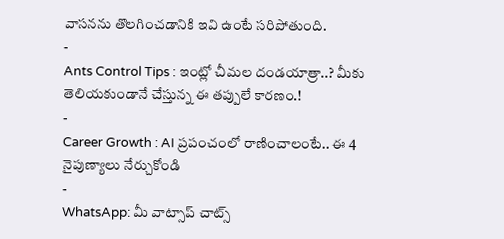వాసనను తొలగించడానికి ఇవి ఉంటే సరిపోతుంది.
-
Ants Control Tips : ఇంట్లో చీమల దండయాత్రా..? మీకు తెలియకుండానే చేస్తున్న ఈ తప్పులే కారణం.!
-
Career Growth : AI ప్రపంచంలో రాణించాలంటే.. ఈ 4 నైపుణ్యాలు నేర్చుకోండి
-
WhatsApp: మీ వాట్సాప్ చాట్స్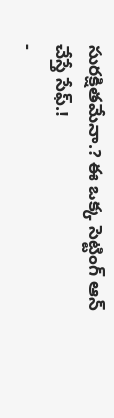సురక్షితమేనా.? ఈ ఒక్క సెట్టింగ్ ఆన్ చేస్తే సేఫ్.!
-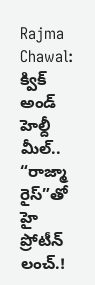Rajma Chawal: క్విక్ అండ్ హెల్దీ మీల్.. “రాజ్మా రైస్”తో హై ప్రోటీన్ లంచ్.!